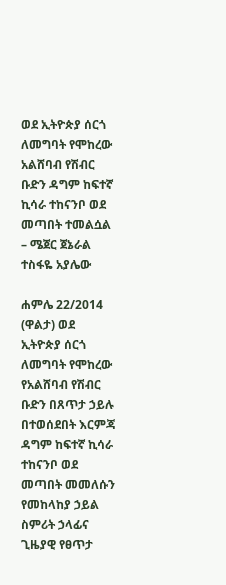ወደ ኢትዮጵያ ሰርጎ ለመግባት የሞከረው አልሸባብ የሽብር ቡድን ዳግም ከፍተኛ ኪሳራ ተከናንቦ ወደ መጣበት ተመልሷል – ሜጀር ጀኔራል ተስፋዬ አያሌው

ሐምሌ 22/2014 (ዋልታ) ወደ ኢትዮጵያ ሰርጎ ለመግባት የሞከረው የአልሸባብ የሽብር ቡድን በጸጥታ ኃይሉ በተወሰደበት እርምጃ ዳግም ከፍተኛ ኪሳራ ተከናንቦ ወደ መጣበት መመለሱን የመከላከያ ኃይል ስምሪት ኃላፊና ጊዜያዊ የፀጥታ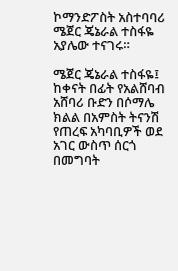ኮማንድፖስት አስተባባሪ ሜጀር ጄኔራል ተስፋዬ አያሌው ተናገሩ።

ሜጀር ጄኔራል ተስፋዬ፤ ከቀናት በፊት የአልሸባብ አሸባሪ ቡድን በሶማሌ ክልል በአምስት ትናንሽ የጠረፍ አካባቢዎች ወደ አገር ውስጥ ሰርጎ በመግባት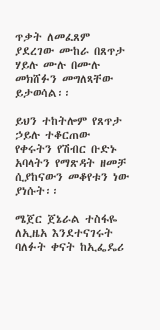ጥቃት ለመፈጸም ያደረገው ሙከራ በጸጥታ ሃይሉ ሙሉ በሙሉ መክሸፉን መግለጻቸው ይታወሳል፡፡

ይህን ተከትሎም የጸጥታ ኃይሉ ተቆርጠው የቀሩትን የሽብር ቡድኑ አባላትን የማጽዳት ዘመቻ ሲያከናውን መቆየቱን ነው ያነሱት፡፡

ሜጀር ጀኔራል ተስፋዬ ለኢዜአ እንደተናገሩት ባለፉት ቀናት ከኢፌዴሪ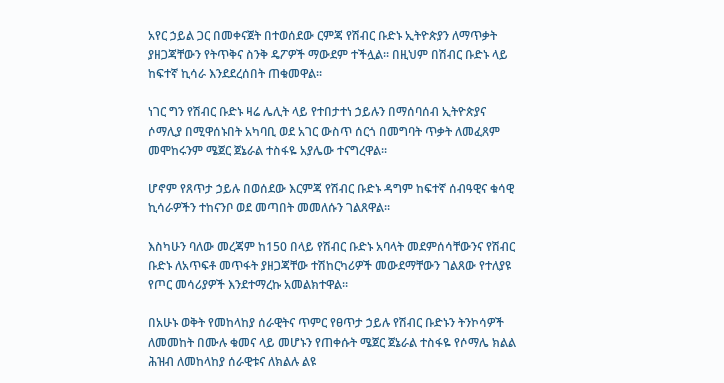አየር ኃይል ጋር በመቀናጀት በተወሰደው ርምጃ የሽብር ቡድኑ ኢትዮጵያን ለማጥቃት ያዘጋጃቸውን የትጥቅና ስንቅ ዴፖዎች ማውደም ተችሏል፡፡ በዚህም በሽብር ቡድኑ ላይ ከፍተኛ ኪሳራ እንደደረሰበት ጠቁመዋል፡፡

ነገር ግን የሽብር ቡድኑ ዛሬ ሌሊት ላይ የተበታተነ ኃይሉን በማሰባሰብ ኢትዮጵያና ሶማሊያ በሚዋሰኑበት አካባቢ ወደ አገር ውስጥ ሰርጎ በመግባት ጥቃት ለመፈጸም መሞከሩንም ሜጀር ጀኔራል ተስፋዬ አያሌው ተናግረዋል፡፡

ሆኖም የጸጥታ ኃይሉ በወሰደው እርምጃ የሽብር ቡድኑ ዳግም ከፍተኛ ሰብዓዊና ቁሳዊ ኪሳራዎችን ተከናንቦ ወደ መጣበት መመለሱን ገልጸዋል፡፡

እስካሁን ባለው መረጃም ከ150 በላይ የሽብር ቡድኑ አባላት መደምሰሳቸውንና የሽብር ቡድኑ ለአጥፍቶ መጥፋት ያዘጋጃቸው ተሽከርካሪዎች መውደማቸውን ገልጸው የተለያዩ የጦር መሳሪያዎች እንደተማረኩ አመልክተዋል።

በአሁኑ ወቅት የመከላከያ ሰራዊትና ጥምር የፀጥታ ኃይሉ የሽብር ቡድኑን ትንኮሳዎች ለመመከት በሙሉ ቁመና ላይ መሆኑን የጠቀሱት ሜጀር ጀኔራል ተስፋዬ የሶማሌ ክልል ሕዝብ ለመከላከያ ሰራዊቱና ለክልሉ ልዩ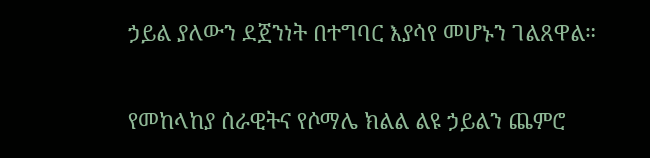ኃይል ያለውን ደጀንነት በተግባር እያሳየ መሆኑን ገልጸዋል።

የመከላከያ ሰራዊትና የሶማሌ ክልል ልዩ ኃይልን ጨምሮ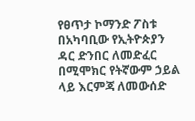የፀጥታ ኮማንድ ፖስቱ በአካባቢው የኢትዮጵያን ዳር ድንበር ለመድፈር በሚሞክር የትኛውም ኃይል ላይ እርምጃ ለመውሰድ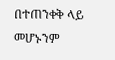በተጠንቀቅ ላይ መሆኑንም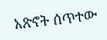አጽኖት ሰጥተው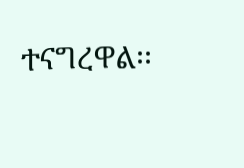ተናግረዋል፡፡